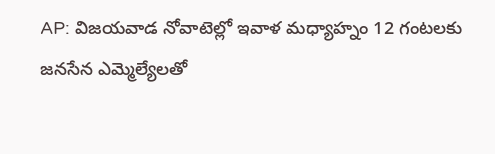AP: విజయవాడ నోవాటెల్లో ఇవాళ మధ్యాహ్నం 12 గంటలకు జనసేన ఎమ్మెల్యేలతో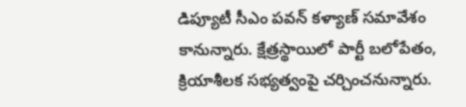డిప్యూటీ సీఎం పవన్ కళ్యాణ్ సమావేశం కానున్నారు. క్షేత్రస్థాయిలో పార్టీ బలోపేతం, క్రియాశీలక సభ్యత్వంపై చర్చించనున్నారు.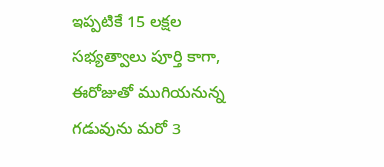ఇప్పటికే 15 లక్షల సభ్యత్వాలు పూర్తి కాగా, ఈరోజుతో ముగియనున్న గడువును మరో 3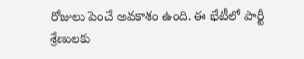రోజులు పెంచే అవకాశం ఉంది. ఈ భేటీలో పార్టీ శ్రేణులకు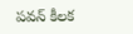పవన్ కీలక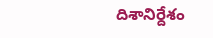దిశానిర్దేశం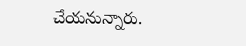చేయనున్నారు.